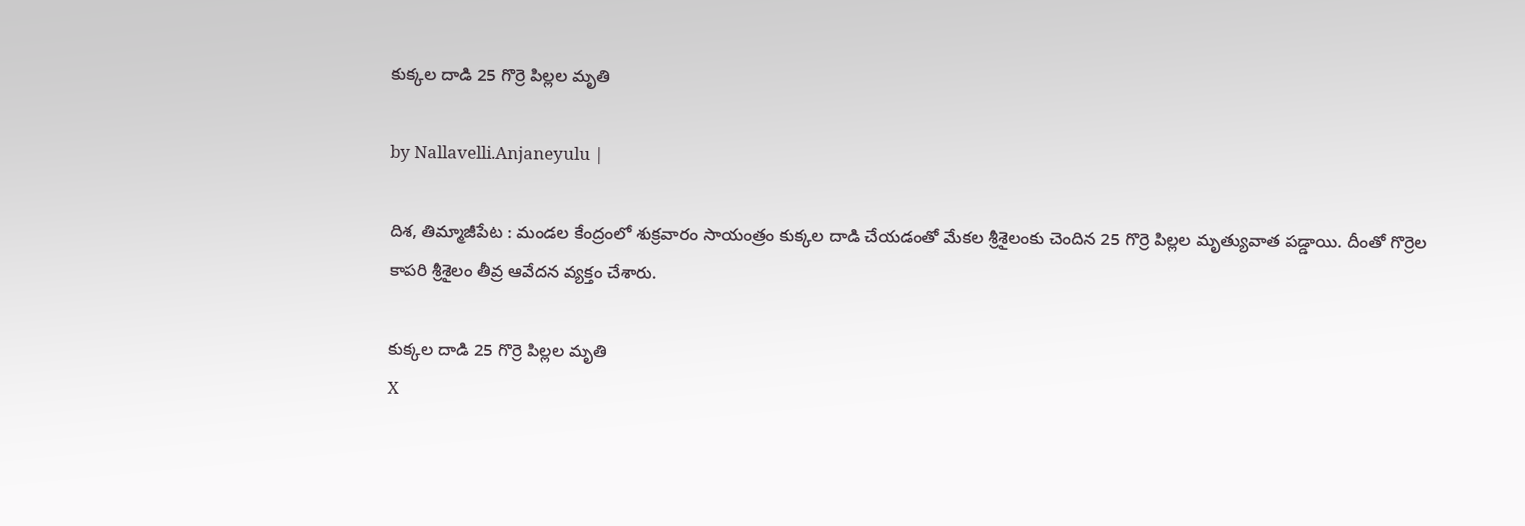కుక్కల దాడి 25 గొర్రె పిల్లల మృతి

by Nallavelli.Anjaneyulu |

దిశ, తిమ్మాజీపేట : మండల కేంద్రంలో శుక్రవారం సాయంత్రం కుక్కల దాడి చేయడంతో మేకల శ్రీశైలంకు చెందిన 25 గొర్రె పిల్లల మృత్యువాత పడ్డాయి. దీంతో గొర్రెల కాపరి శ్రీశైలం తీవ్ర ఆవేదన వ్యక్తం చేశారు.

కుక్కల దాడి 25 గొర్రె పిల్లల మృతి
X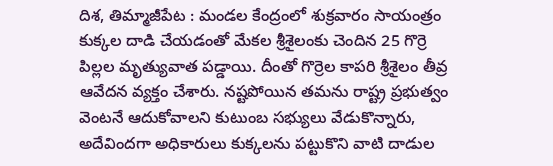దిశ, తిమ్మాజీపేట : మండల కేంద్రంలో శుక్రవారం సాయంత్రం కుక్కల దాడి చేయడంతో మేకల శ్రీశైలంకు చెందిన 25 గొర్రె పిల్లల మృత్యువాత పడ్డాయి. దీంతో గొర్రెల కాపరి శ్రీశైలం తీవ్ర ఆవేదన వ్యక్తం చేశారు. నష్టపోయిన తమను రాష్ట్ర ప్రభుత్వం వెంటనే ఆదుకోవాలని కుటుంబ సభ్యులు వేడుకొన్నారు, అదేవిందగా అధికారులు కుక్కలను పట్టుకొని వాటి దాడుల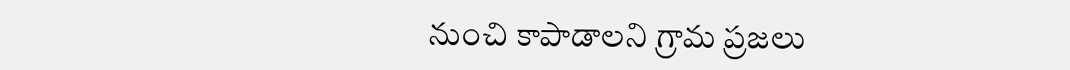నుంచి కాపాడాలని గ్రామ ప్రజలు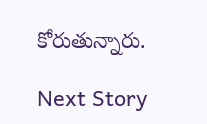కోరుతున్నారు.

Next Story